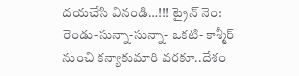దయచేసి వినండి…!!! ట్రైన్ నెం: రెండు-సున్నా-సున్నా- ఒకటి- కాశ్మీర్ నుంచి కన్యాకుమారి వరకూ..దేశం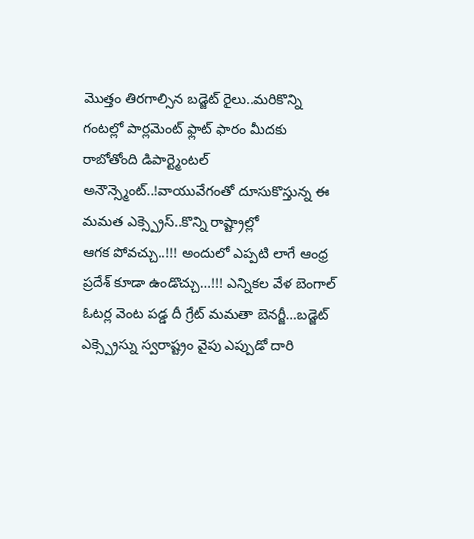మొత్తం తిరగాల్సిన బడ్జెట్ రైలు..మరికొన్ని
గంటల్లో పార్లమెంట్ ఫ్లాట్ ఫారం మీదకు రాబోతోంది డిపార్ట్మెంటల్ అనౌన్స్మెంట్..!వాయువేగంతో దూసుకొస్తున్న ఈ మమత ఎక్స్ప్రెస్..కొన్ని రాష్ట్రాల్లో
ఆగక పోవచ్చు..!!! అందులో ఎప్పటి లాగే ఆంధ్ర ప్రదేశ్ కూడా ఉండొచ్చు…!!! ఎన్నికల వేళ బెంగాల్ ఓటర్ల వెంట పడ్డ దీ గ్రేట్ మమతా బెనర్జీ…బడ్జెట్
ఎక్స్ప్రెస్ను స్వరాష్ట్రం వైపు ఎప్పుడో దారి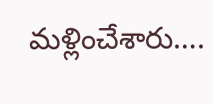మళ్లించేశారు….